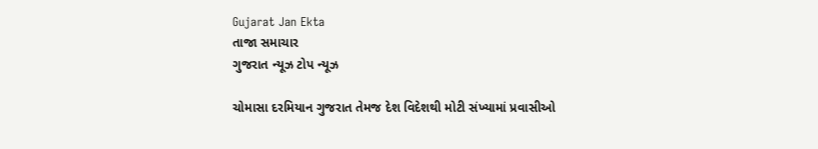Gujarat Jan Ekta
તાજા સમાચાર
ગુજરાત ન્યૂઝ ટોપ ન્યૂઝ

ચોમાસા દરમિયાન ગુજરાત તેમજ દેશ વિદેશથી મોટી સંખ્યામાં પ્રવાસીઓ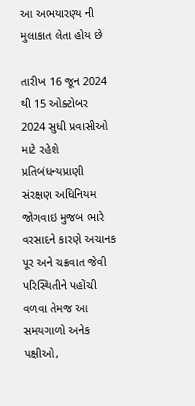આ અભયારણ્ય ની મુલાકાત લેતા હોય છે

તારીખ 16 જૂન 2024 થી 15 ઓક્ટોબર 2024 સુધી પ્રવાસીઓ માટે રહેશે પ્રતિબંધન્યપ્રાણી સંરક્ષણ અધિનિયમ જોગવાઇ મુજબ ભારે વરસાદને કારણે અચાનક પૂર અને ચક્રવાત જેવી પરિસ્થિતીને પહોંચી વળવા તેમજ આ સમયગાળો અનેક પક્ષીઓ,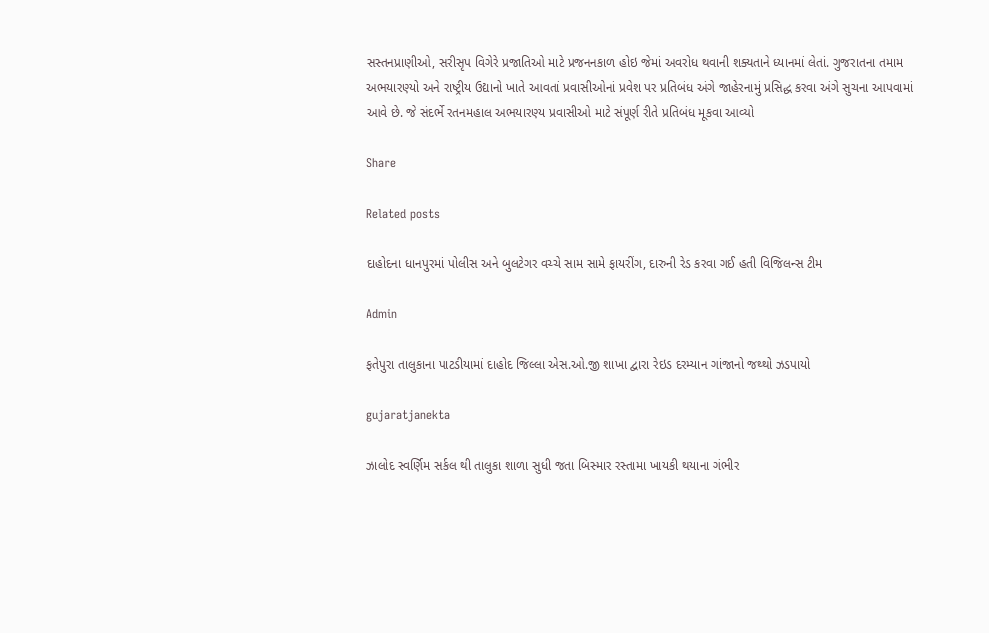સસ્તનપ્રાણીઓ, સરીસૃપ વિગેરે પ્રજાતિઓ માટે પ્રજનનકાળ હોઇ જેમાં અવરોધ થવાની શક્યતાને ધ્યાનમાં લેતાં. ગુજરાતના તમામ અભયારણ્યો અને રાષ્ટ્રીય ઉદ્યાનો ખાતે આવતાં પ્રવાસીઓનાં પ્રવેશ પર પ્રતિબંધ અંગે જાહેરનામું પ્રસિદ્ધ કરવા અંગે સુચના આપવામાં આવે છે. જે સંદર્ભે રતનમહાલ અભયારણ્ય પ્રવાસીઓ માટે સંપૂર્ણ રીતે પ્રતિબંધ મૂકવા આવ્યો

Share

Related posts

દાહોદના ધાનપુરમાં પોલીસ અને બુલટેગર વચ્ચે સામ સામે ફાયરીંગ, દારુની રેડ કરવા ગઈ હતી વિજિલન્સ ટીમ

Admin

ફતેપુરા તાલુકાના પાટડીયામાં દાહોદ જિલ્લા એસ.ઓ.જી શાખા દ્વારા રેઇડ દરમ્યાન ગાંજાનો જથ્થો ઝડપાયો

gujaratjanekta

ઝાલોદ સ્વર્ણિમ સર્કલ થી તાલુકા શાળા સુધી જતા બિસ્માર રસ્તામા ખાયકી થયાના ગંભીર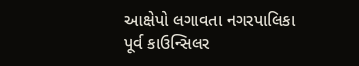આક્ષેપો લગાવતા નગરપાલિકા પૂર્વ કાઉન્સિલર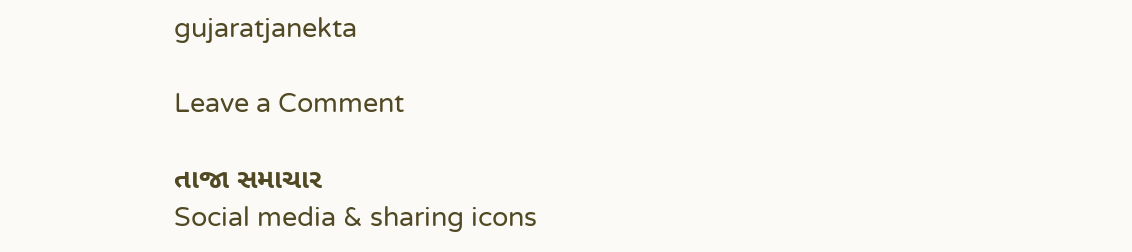gujaratjanekta

Leave a Comment

તાજા સમાચાર
Social media & sharing icons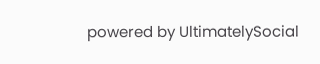powered by UltimatelySocial